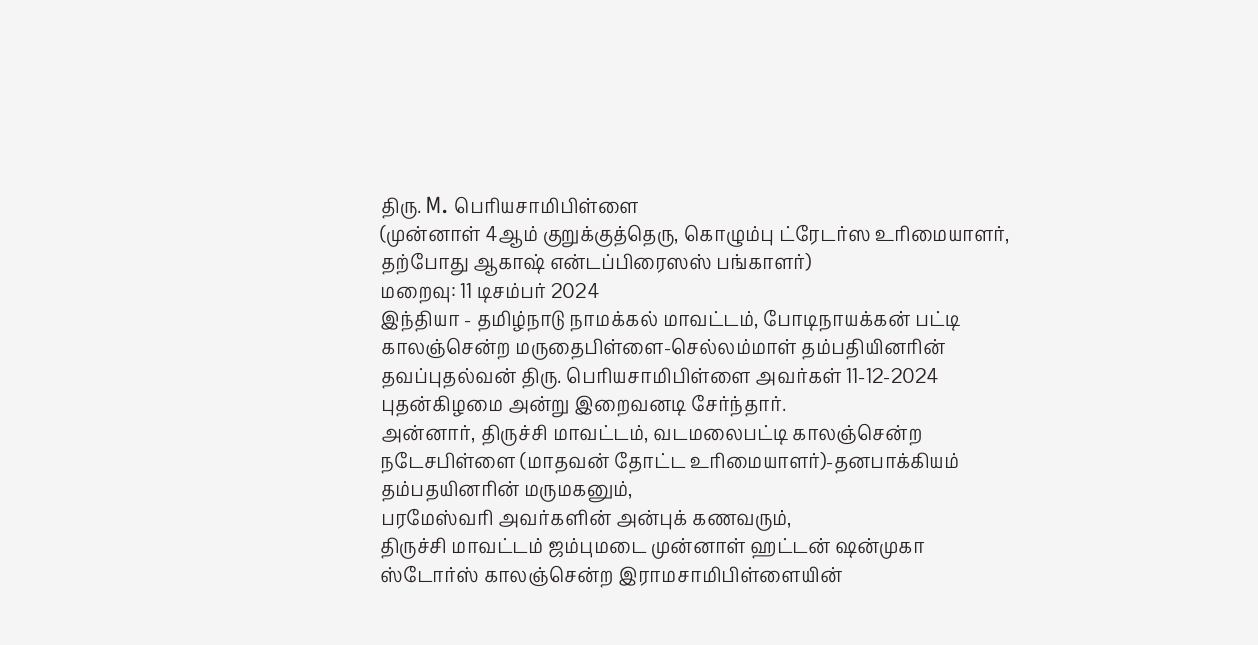திரு. M. பெரியசாமிபிள்ளை
(முன்னாள் 4ஆம் குறுக்குத்தெரு, கொழும்பு ட்ரேடர்ஸ உரிமையாளர், தற்போது ஆகாஷ் என்டப்பிரைஸஸ் பங்காளர்)
மறைவு: 11 டிசம்பர் 2024
இந்தியா - தமிழ்நாடு நாமக்கல் மாவட்டம், போடிநாயக்கன் பட்டி காலஞ்சென்ற மருதைபிள்ளை-செல்லம்மாள் தம்பதியினரின் தவப்புதல்வன் திரு. பெரியசாமிபிள்ளை அவர்கள் 11-12-2024 புதன்கிழமை அன்று இறைவனடி சேர்ந்தார்.
அன்னார், திருச்சி மாவட்டம், வடமலைபட்டி காலஞ்சென்ற நடேசபிள்ளை (மாதவன் தோட்ட உரிமையாளர்)-தனபாக்கியம் தம்பதயினரின் மருமகனும்,
பரமேஸ்வரி அவர்களின் அன்புக் கணவரும்,
திருச்சி மாவட்டம் ஜம்புமடை முன்னாள் ஹட்டன் ஷன்முகா ஸ்டோர்ஸ் காலஞ்சென்ற இராமசாமிபிள்ளையின்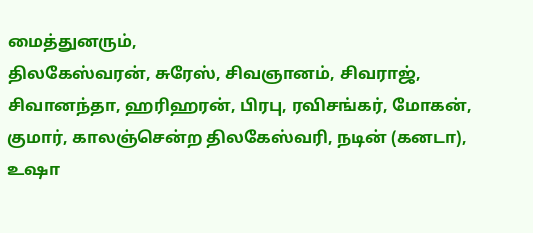மைத்துனரும்,
திலகேஸ்வரன், சுரேஸ், சிவஞானம், சிவராஜ், சிவானந்தா, ஹரிஹரன், பிரபு, ரவிசங்கர், மோகன், குமார், காலஞ்சென்ற திலகேஸ்வரி, நடின் (கனடா), உஷா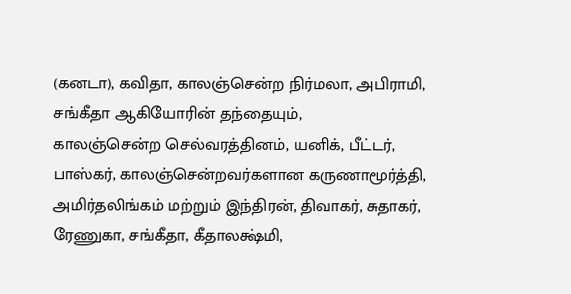(கனடா), கவிதா, காலஞ்சென்ற நிர்மலா, அபிராமி, சங்கீதா ஆகியோரின் தந்தையும்,
காலஞ்சென்ற செல்வரத்தினம், யனிக், பீட்டர், பாஸ்கர், காலஞ்சென்றவர்களான கருணாமூர்த்தி, அமிர்தலிங்கம் மற்றும் இந்திரன், திவாகர், சுதாகர், ரேணுகா, சங்கீதா, கீதாலக்ஷ்மி,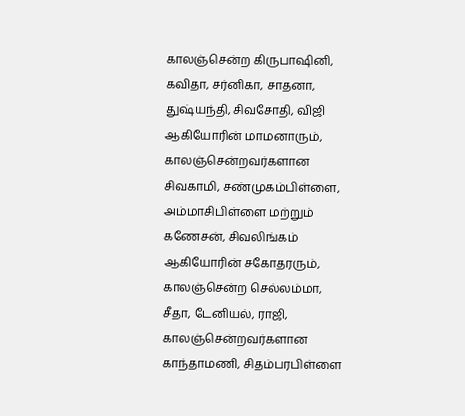காலஞ்சென்ற கிருபாஷினி, கவிதா, சர்னிகா, சாதனா, துஷ்யந்தி, சிவசோதி, விஜி ஆகியோரின் மாமனாரும்,
காலஞ்சென்றவர்களான சிவகாமி, சண்முகம்பிள்ளை, அம்மாசிபிள்ளை மற்றும் கணேசன், சிவலிங்கம் ஆகியோரின் சகோதரரும்,
காலஞ்சென்ற செல்லம்மா, சீதா, டேனியல், ராஜி, காலஞ்சென்றவர்களான காந்தாமணி, சிதம்பரபிள்ளை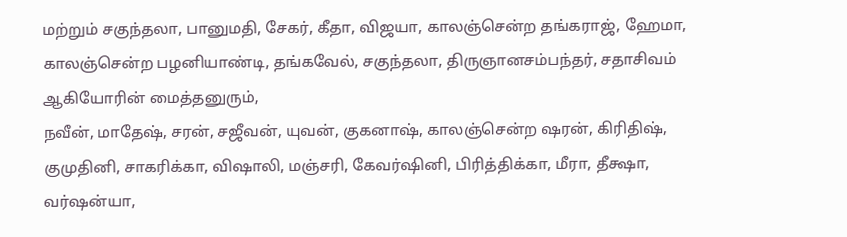மற்றும் சகுந்தலா, பானுமதி, சேகர், கீதா, விஜயா, காலஞ்சென்ற தங்கராஜ், ஹேமா, காலஞ்சென்ற பழனியாண்டி, தங்கவேல், சகுந்தலா, திருஞானசம்பந்தர், சதாசிவம் ஆகியோரின் மைத்தனுரும்,
நவீன், மாதேஷ், சரன், சஜீவன், யுவன், குகனாஷ், காலஞ்சென்ற ஷரன், கிரிதிஷ், குமுதினி, சாகரிக்கா, விஷாலி, மஞ்சரி, கேவர்ஷினி, பிரித்திக்கா, மீரா, தீக்ஷா, வர்ஷன்யா,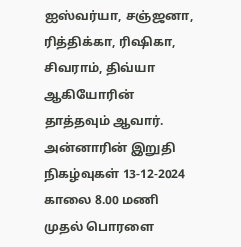ஐஸ்வர்யா, சஞ்ஜனா, ரித்திக்கா, ரிஷிகா, சிவராம், திவ்யா ஆகியோரின் தாத்தவும் ஆவார்.
அன்னாரின் இறுதி நிகழ்வுகள் 13-12-2024 காலை 8.00 மணி முதல் பொரளை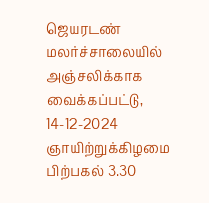ஜெயரடண் மலர்ச்சாலையில் அஞ்சலிக்காக வைக்கப்பட்டு, 14-12-2024 ஞாயிற்றுக்கிழமை பிற்பகல் 3.30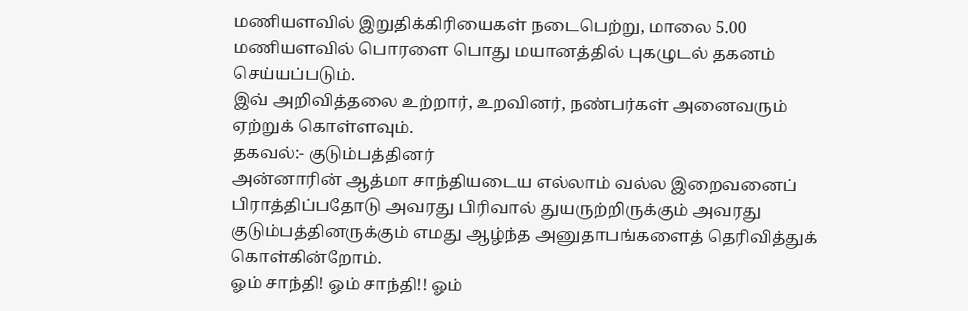மணியளவில் இறுதிக்கிரியைகள் நடைபெற்று, மாலை 5.00 மணியளவில் பொரளை பொது மயானத்தில் புகழுடல் தகனம் செய்யப்படும்.
இவ் அறிவித்தலை உற்றார், உறவினர், நண்பர்கள் அனைவரும் ஏற்றுக் கொள்ளவும்.
தகவல்:- குடும்பத்தினர்
அன்னாரின் ஆத்மா சாந்தியடைய எல்லாம் வல்ல இறைவனைப் பிராத்திப்பதோடு அவரது பிரிவால் துயருற்றிருக்கும் அவரது குடும்பத்தினருக்கும் எமது ஆழ்ந்த அனுதாபங்களைத் தெரிவித்துக் கொள்கின்றோம்.
ஓம் சாந்தி! ஓம் சாந்தி!! ஓம்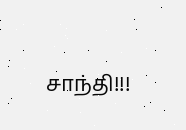சாந்தி!!!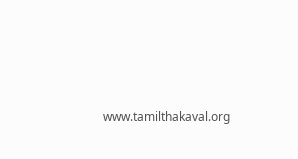www.tamilthakaval.org